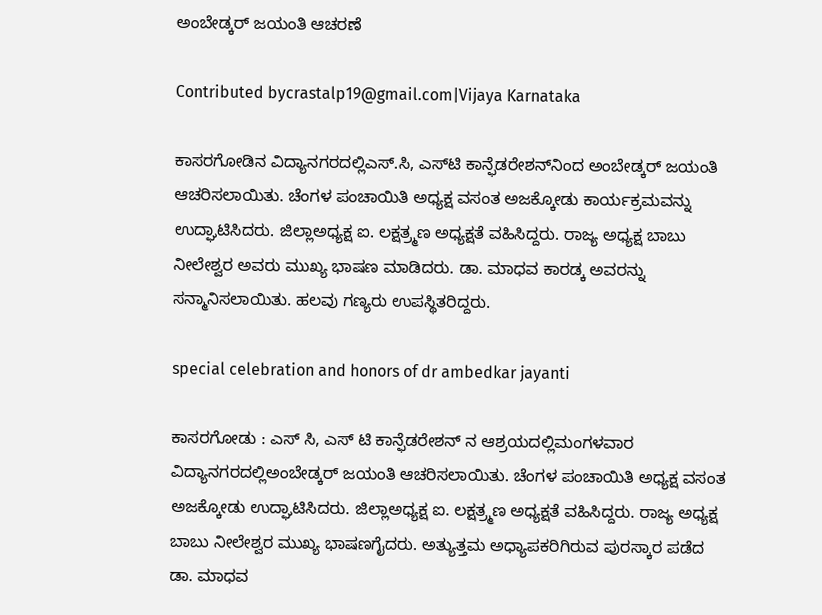ಅಂಬೇಡ್ಕರ್ ಜಯಂತಿ ಆಚರಣೆ

Contributed bycrastalp19@gmail.com|Vijaya Karnataka

ಕಾಸರಗೋಡಿನ ವಿದ್ಯಾನಗರದಲ್ಲಿಎಸ್‌.ಸಿ, ಎಸ್‌ಟಿ ಕಾನ್ಫೆಡರೇಶನ್‌ನಿಂದ ಅಂಬೇಡ್ಕರ್‌ ಜಯಂತಿ ಆಚರಿಸಲಾಯಿತು. ಚೆಂಗಳ ಪಂಚಾಯಿತಿ ಅಧ್ಯಕ್ಷ ವಸಂತ ಅಜಕ್ಕೋಡು ಕಾರ್ಯಕ್ರಮವನ್ನು ಉದ್ಘಾಟಿಸಿದರು. ಜಿಲ್ಲಾಅಧ್ಯಕ್ಷ ಐ. ಲಕ್ಷತ್ರ್ಮಣ ಅಧ್ಯಕ್ಷತೆ ವಹಿಸಿದ್ದರು. ರಾಜ್ಯ ಅಧ್ಯಕ್ಷ ಬಾಬು ನೀಲೇಶ್ವರ ಅವರು ಮುಖ್ಯ ಭಾಷಣ ಮಾಡಿದರು. ಡಾ. ಮಾಧವ ಕಾರಡ್ಕ ಅವರನ್ನು ಸನ್ಮಾನಿಸಲಾಯಿತು. ಹಲವು ಗಣ್ಯರು ಉಪಸ್ಥಿತರಿದ್ದರು.

special celebration and honors of dr ambedkar jayanti

ಕಾಸರಗೋಡು : ಎಸ್ ಸಿ, ಎಸ್ ಟಿ ಕಾನ್ಫೆಡರೇಶನ್ ನ ಆಶ್ರಯದಲ್ಲಿಮಂಗಳವಾರ ವಿದ್ಯಾನಗರದಲ್ಲಿಅಂಬೇಡ್ಕರ್ ಜಯಂತಿ ಆಚರಿಸಲಾಯಿತು. ಚೆಂಗಳ ಪಂಚಾಯಿತಿ ಅಧ್ಯಕ್ಷ ವಸಂತ ಅಜಕ್ಕೋಡು ಉದ್ಘಾಟಿಸಿದರು. ಜಿಲ್ಲಾಅಧ್ಯಕ್ಷ ಐ. ಲಕ್ಷತ್ರ್ಮಣ ಅಧ್ಯಕ್ಷತೆ ವಹಿಸಿದ್ದರು. ರಾಜ್ಯ ಅಧ್ಯಕ್ಷ ಬಾಬು ನೀಲೇಶ್ವರ ಮುಖ್ಯ ಭಾಷಣಗೈದರು. ಅತ್ಯುತ್ತಮ ಅಧ್ಯಾಪಕರಿಗಿರುವ ಪುರಸ್ಕಾರ ಪಡೆದ ಡಾ. ಮಾಧವ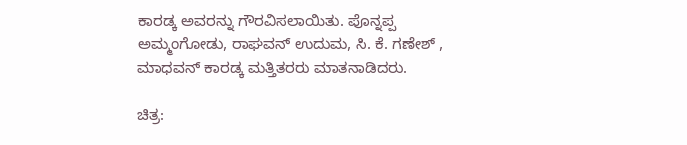ಕಾರಡ್ಕ ಅವರನ್ನು ಗೌರವಿಸಲಾಯಿತು. ಪೊನ್ನಪ್ಪ ಅಮ್ಮಂಗೋಡು, ರಾಘವನ್ ಉದುಮ, ಸಿ. ಕೆ. ಗಣೇಶ್ , ಮಾಧವನ್ ಕಾರಡ್ಕ ಮತ್ತಿತರರು ಮಾತನಾಡಿದರು.

ಚಿತ್ರ: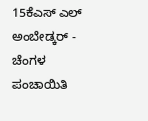15ಕೆಎಸ್ ಎಲ್ ಅಂಬೇಡ್ಕರ್ - ಚೆಂಗಳ ಪಂಚಾಯಿತಿ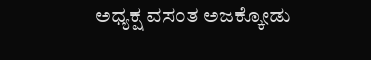ಅಧ್ಯಕ್ಷ ವಸಂತ ಅಜಕ್ಕೋಡು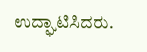ಉದ್ಘಾಟಿಸಿದರು.